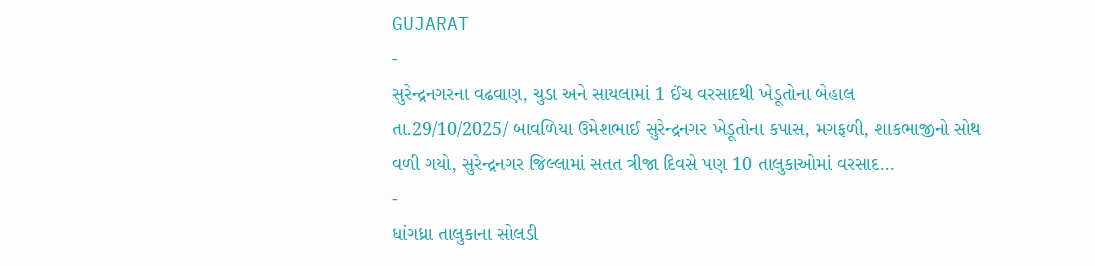GUJARAT
-
સુરેન્દ્રનગરના વઢવાણ, ચુડા અને સાયલામાં 1 ઈંચ વરસાદથી ખેડૂતોના બેહાલ
તા.29/10/2025/ બાવળિયા ઉમેશભાઈ સુરેન્દ્રનગર ખેડૂતોના કપાસ, મગફળી, શાકભાજીનો સોથ વળી ગયો, સુરેન્દ્રનગર જિલ્લામાં સતત ત્રીજા દિવસે પણ 10 તાલુકાઓમાં વરસાદ…
-
ધાંગધ્રા તાલુકાના સોલડી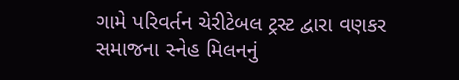ગામે પરિવર્તન ચેરીટેબલ ટ્રસ્ટ દ્વારા વણકર સમાજના સ્નેહ મિલનનું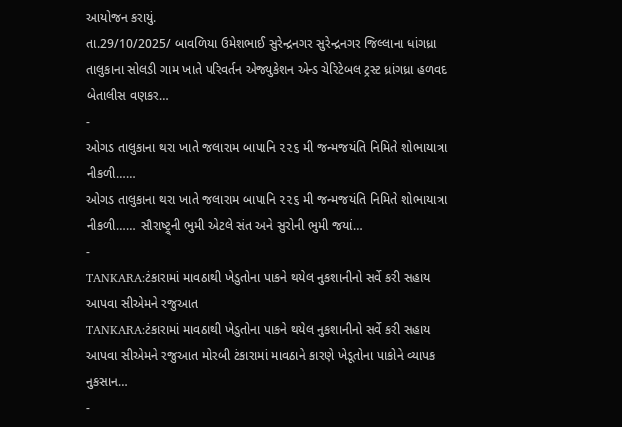આયોજન કરાયું.
તા.29/10/2025/ બાવળિયા ઉમેશભાઈ સુરેન્દ્રનગર સુરેન્દ્રનગર જિલ્લાના ધાંગધ્રા તાલુકાના સોલડી ગામ ખાતે પરિવર્તન એજ્યુકેશન એન્ડ ચેરિટેબલ ટ્રસ્ટ ધ્રાંગધ્રા હળવદ બેતાલીસ વણકર…
-
ઓગડ તાલુકાના થરા ખાતે જલારામ બાપાનિ ૨૨૬ મી જન્મજયંતિ નિમિતે શોભાયાત્રા નીકળી……
ઓગડ તાલુકાના થરા ખાતે જલારામ બાપાનિ ૨૨૬ મી જન્મજયંતિ નિમિતે શોભાયાત્રા નીકળી…… સૌરાષ્ટ્ર્ની ભુમી એટલે સંત અને સુરોની ભુમી જયાં…
-
TANKARA:ટંકારામાં માવઠાથી ખેડુતોના પાકને થયેલ નુકશાનીનો સર્વે કરી સહાય આપવા સીએમને રજુઆત
TANKARA:ટંકારામાં માવઠાથી ખેડુતોના પાકને થયેલ નુકશાનીનો સર્વે કરી સહાય આપવા સીએમને રજુઆત મોરબી ટંકારામાં માવઠાને કારણે ખેડૂતોના પાકોને વ્યાપક નુકસાન…
-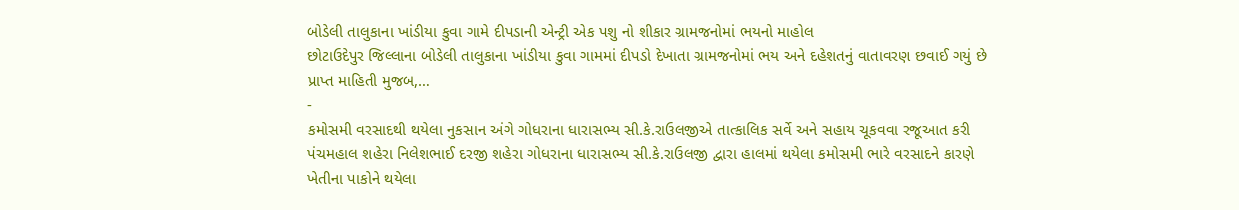બોડેલી તાલુકાના ખાંડીયા કુવા ગામે દીપડાની એન્ટ્રી એક પશુ નો શીકાર ગ્રામજનોમાં ભયનો માહોલ
છોટાઉદેપુર જિલ્લાના બોડેલી તાલુકાના ખાંડીયા કુવા ગામમાં દીપડો દેખાતા ગ્રામજનોમાં ભય અને દહેશતનું વાતાવરણ છવાઈ ગયું છે પ્રાપ્ત માહિતી મુજબ,…
-
કમોસમી વરસાદથી થયેલા નુકસાન અંગે ગોધરાના ધારાસભ્ય સી.કે.રાઉલજીએ તાત્કાલિક સર્વે અને સહાય ચૂકવવા રજૂઆત કરી
પંચમહાલ શહેરા નિલેશભાઈ દરજી શહેરા ગોધરાના ધારાસભ્ય સી.કે.રાઉલજી દ્વારા હાલમાં થયેલા કમોસમી ભારે વરસાદને કારણે ખેતીના પાકોને થયેલા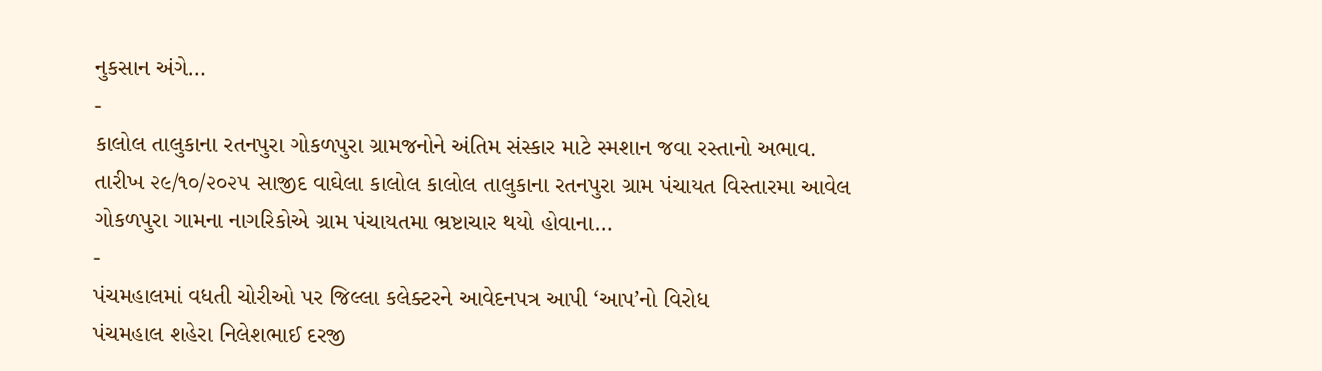નુકસાન અંગે…
-
કાલોલ તાલુકાના રતનપુરા ગોકળપુરા ગ્રામજનોને અંતિમ સંસ્કાર માટે સ્મશાન જવા રસ્તાનો અભાવ.
તારીખ ૨૯/૧૦/૨૦૨૫ સાજીદ વાઘેલા કાલોલ કાલોલ તાલુકાના રતનપુરા ગ્રામ પંચાયત વિસ્તારમા આવેલ ગોકળપુરા ગામના નાગરિકોએ ગ્રામ પંચાયતમા ભ્રષ્ટાચાર થયો હોવાના…
-
પંચમહાલમાં વધતી ચોરીઓ પર જિલ્લા કલેક્ટરને આવેદનપત્ર આપી ‘આપ’નો વિરોધ
પંચમહાલ શહેરા નિલેશભાઈ દરજી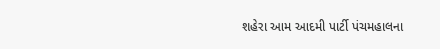શહેરા આમ આદમી પાર્ટી પંચમહાલના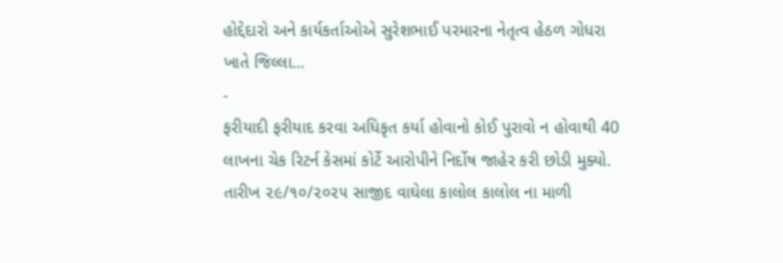હોદ્દેદારો અને કાર્યકર્તાઓએ સુરેશભાઈ પરમારના નેતૃત્વ હેઠળ ગોધરા ખાતે જિલ્લા…
-
ફરીયાદી ફરીયાદ કરવા અધિકૃત કર્યા હોવાનો કોઈ પુરાવો ન હોવાથી 40 લાખના ચેક રિટર્ન કેસમાં કોર્ટે આરોપીને નિર્દોષ જાહેર કરી છોડી મુક્યો.
તારીખ ૨૯/૧૦/૨૦૨૫ સાજીદ વાઘેલા કાલોલ કાલોલ ના માળી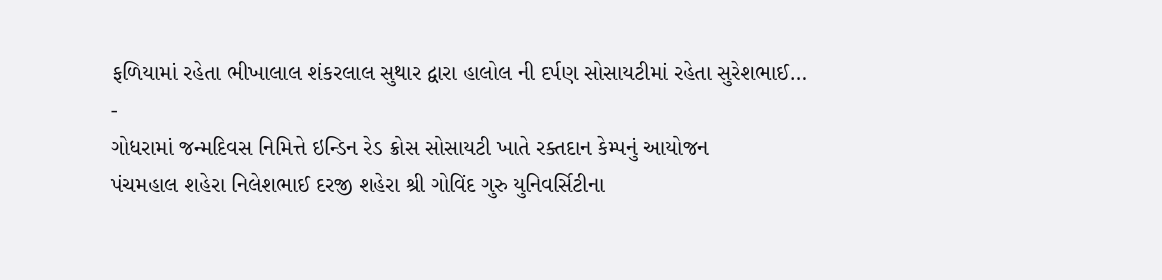ફળિયામાં રહેતા ભીખાલાલ શંકરલાલ સુથાર દ્વારા હાલોલ ની દર્પણ સોસાયટીમાં રહેતા સુરેશભાઈ…
-
ગોધરામાં જન્મદિવસ નિમિત્તે ઇન્ડિન રેડ ક્રોસ સોસાયટી ખાતે રક્તદાન કેમ્પનું આયોજન
પંચમહાલ શહેરા નિલેશભાઈ દરજી શહેરા શ્રી ગોવિંદ ગુરુ યુનિવર્સિટીના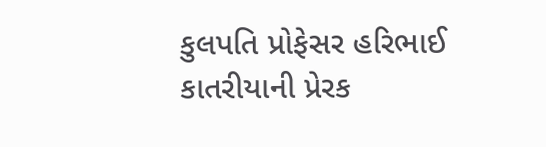કુલપતિ પ્રોફેસર હરિભાઈ કાતરીયાની પ્રેરક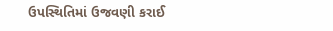ઉપસ્થિતિમાં ઉજવણી કરાઈ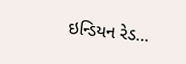ઇન્ડિયન રેડ…